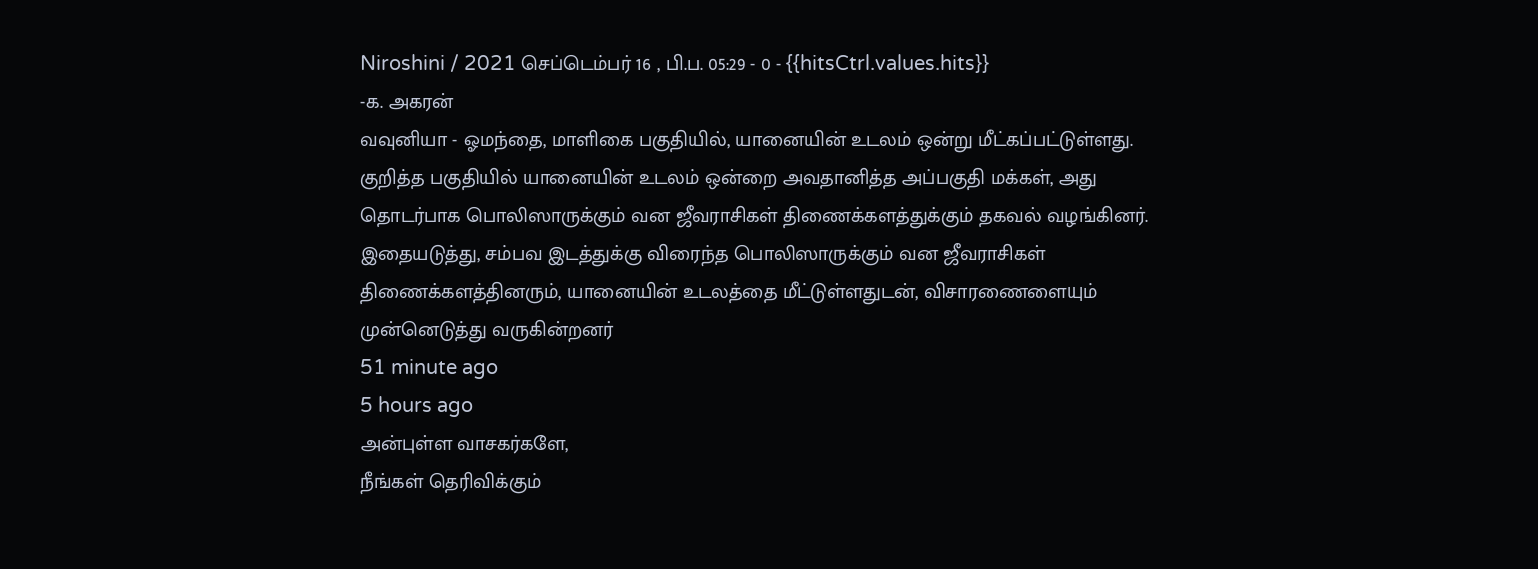Niroshini / 2021 செப்டெம்பர் 16 , பி.ப. 05:29 - 0 - {{hitsCtrl.values.hits}}
-க. அகரன்
வவுனியா - ஓமந்தை, மாளிகை பகுதியில், யானையின் உடலம் ஒன்று மீட்கப்பட்டுள்ளது.
குறித்த பகுதியில் யானையின் உடலம் ஒன்றை அவதானித்த அப்பகுதி மக்கள், அது தொடர்பாக பொலிஸாருக்கும் வன ஜீவராசிகள் திணைக்களத்துக்கும் தகவல் வழங்கினர்.
இதையடுத்து, சம்பவ இடத்துக்கு விரைந்த பொலிஸாருக்கும் வன ஜீவராசிகள் திணைக்களத்தினரும், யானையின் உடலத்தை மீட்டுள்ளதுடன், விசாரணைளையும் முன்னெடுத்து வருகின்றனர்
51 minute ago
5 hours ago
அன்புள்ள வாசகர்களே,
நீங்கள் தெரிவிக்கும்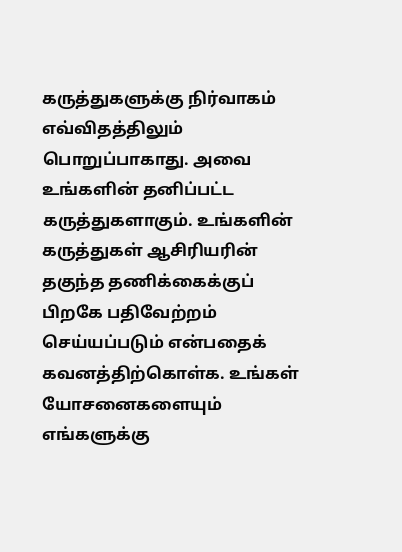கருத்துகளுக்கு நிர்வாகம் எவ்விதத்திலும் பொறுப்பாகாது. அவை உங்களின் தனிப்பட்ட கருத்துகளாகும். உங்களின் கருத்துகள் ஆசிரியரின் தகுந்த தணிக்கைக்குப் பிறகே பதிவேற்றம் செய்யப்படும் என்பதைக் கவனத்திற்கொள்க. உங்கள் யோசனைகளையும் எங்களுக்கு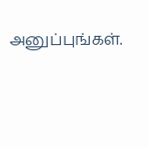அனுப்புங்கள்.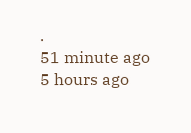.
51 minute ago
5 hours ago